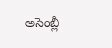అసెంబ్లీ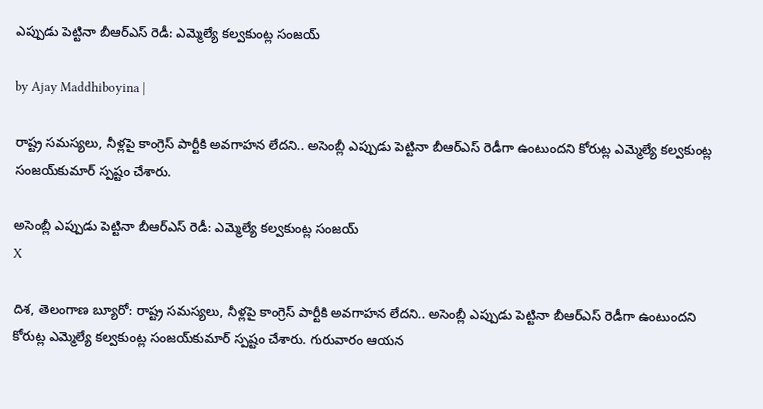ఎప్పుడు పెట్టినా బీఆర్ఎస్ రెడీ: ఎమ్మెల్యే కల్వకుంట్ల సంజయ్

by Ajay Maddhiboyina |

రాష్ట్ర సమస్యలు, నీళ్లపై కాంగ్రెస్ పార్టీకి అవగాహన లేదని.. అసెంబ్లీ ఎప్పుడు పెట్టినా బీఆర్ఎస్ రెడీగా ఉంటుందని కోరుట్ల ఎమ్మెల్యే కల్వకుంట్ల సంజయ్‌కుమార్ స్పష్టం చేశారు.

అసెంబ్లీ ఎప్పుడు పెట్టినా బీఆర్ఎస్ రెడీ: ఎమ్మెల్యే కల్వకుంట్ల సంజయ్
X

దిశ, తెలంగాణ బ్యూరో: రాష్ట్ర సమస్యలు, నీళ్లపై కాంగ్రెస్ పార్టీకి అవగాహన లేదని.. అసెంబ్లీ ఎప్పుడు పెట్టినా బీఆర్ఎస్ రెడీగా ఉంటుందని కోరుట్ల ఎమ్మెల్యే కల్వకుంట్ల సంజయ్‌కుమార్ స్పష్టం చేశారు. గురువారం ఆయన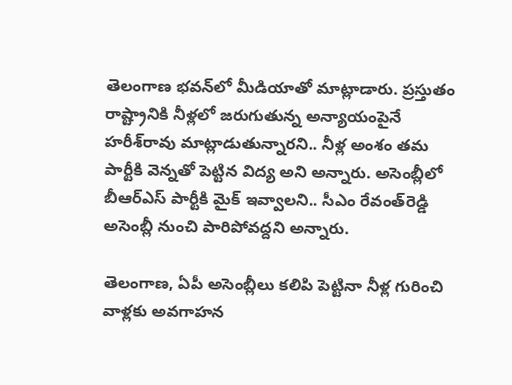తెలంగాణ భవన్‌లో మీడియాతో మాట్లాడారు. ప్రస్తుతం రాష్ట్రానికి నీళ్లలో జరుగుతున్న అన్యాయంపైనే హరీశ్‌రావు మాట్లాడుతున్నారని.. నీళ్ల అంశం తమ పార్టీకి వెన్నతో పెట్టిన విద్య అని అన్నారు. అసెంబ్లీలో బీఆర్ఎస్ పార్టీకి మైక్ ఇవ్వాలని.. సీఎం రేవంత్‌రెడ్డి అసెంబ్లీ నుంచి పారిపోవద్దని అన్నారు.

తెలంగాణ, ఏపీ అసెంబ్లీలు కలిపి పెట్టినా నీళ్ల గురించి వాళ్లకు అవగాహన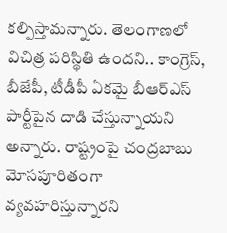కల్పిస్తామన్నారు. తెలంగాణలో విచిత్ర పరిస్థితి ఉందని.. కాంగ్రెస్, బీజేపీ, టీడీపీ ఏకమై బీఆర్ఎస్ పార్టీపైన దాడి చేస్తున్నాయని అన్నారు. రాష్ట్రంపై చంద్రబాబు మోసపూరితంగా వ్యవహరిస్తున్నారని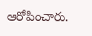ఆరోపించారు.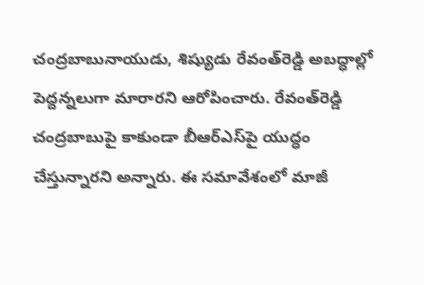చంద్రబాబునాయుడు, శిష్యుడు రేవంత్‌రెడ్డి అబద్ధాల్లో పెద్దన్నలుగా మారారని ఆరోపించారు. రేవంత్‌రెడ్డి చంద్రబాబుపై కాకుండా బీఆర్ఎస్‌పై యుద్ధం చేస్తున్నారని అన్నారు. ఈ సమావేశంలో మాజీ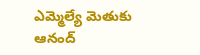ఎమ్మెల్యే మెతుకు ఆనంద్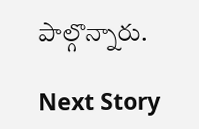పాల్గొన్నారు.

Next Story